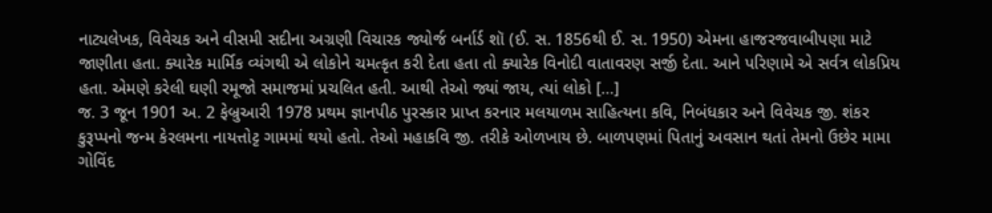નાટ્યલેખક, વિવેચક અને વીસમી સદીના અગ્રણી વિચારક જ્યોર્જ બર્નાર્ડ શૉ (ઈ. સ. 1856થી ઈ. સ. 1950) એમના હાજરજવાબીપણા માટે જાણીતા હતા. ક્યારેક માર્મિક વ્યંગથી એ લોકોને ચમત્કૃત કરી દેતા હતા તો ક્યારેક વિનોદી વાતાવરણ સર્જી દેતા. આને પરિણામે એ સર્વત્ર લોકપ્રિય હતા. એમણે કરેલી ઘણી રમૂજો સમાજમાં પ્રચલિત હતી. આથી તેઓ જ્યાં જાય, ત્યાં લોકો […]
જ. 3 જૂન 1901 અ. 2 ફેબ્રુઆરી 1978 પ્રથમ જ્ઞાનપીઠ પુરસ્કાર પ્રાપ્ત કરનાર મલયાળમ સાહિત્યના કવિ, નિબંધકાર અને વિવેચક જી. શંકર કુરૂપ્પનો જન્મ કેરલમના નાયત્તોટ્ટ ગામમાં થયો હતો. તેઓ મહાકવિ જી. તરીકે ઓળખાય છે. બાળપણમાં પિતાનું અવસાન થતાં તેમનો ઉછેર મામા ગોવિંદ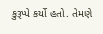કુરૂપ્પે કર્યો હતો. તેમણે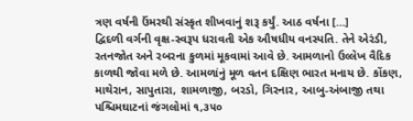ત્રણ વર્ષની ઉંમરથી સંસ્કૃત શીખવાનું શરૂ કર્યું. આઠ વર્ષના […]
દ્વિદળી વર્ગની વૃક્ષ-સ્વરૂપ ધરાવતી એક ઔષધીય વનસ્પતિ. તેને એરંડી, રતનજોત અને રબરના કુળમાં મૂકવામાં આવે છે. આમળાનો ઉલ્લેખ વૈદિક કાળથી જોવા મળે છે. આમળાંનું મૂળ વતન દક્ષિણ ભારત મનાય છે. કોંકણ, માથેરાન, સાપુતારા, શામળાજી, બરડો, ગિરનાર, આબુ-અંબાજી તથા પશ્ચિમઘાટનાં જંગલોમાં ૧,૩૫૦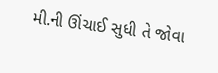મી.ની ઊંચાઈ સુધી તે જોવા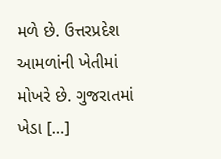મળે છે. ઉત્તરપ્રદેશ આમળાંની ખેતીમાં મોખરે છે. ગુજરાતમાં ખેડા […]